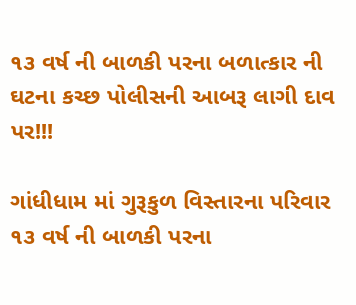૧૩ વર્ષ ની બાળકી પરના બળાત્કાર ની ઘટના કચ્છ પોલીસની આબરૂ લાગી દાવ પર!!!

ગાંધીધામ માં ગુરૂકુળ વિસ્તારના પરિવાર ૧૩ વર્ષ ની બાળકી પરના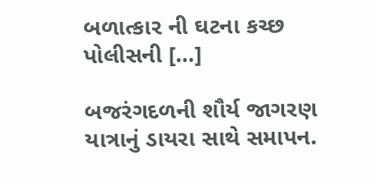બળાત્કાર ની ઘટના કચ્છ પોલીસની […]

બજરંગદળની શૌર્ય જાગરણ યાત્રાનું ડાયરા સાથે સમાપન.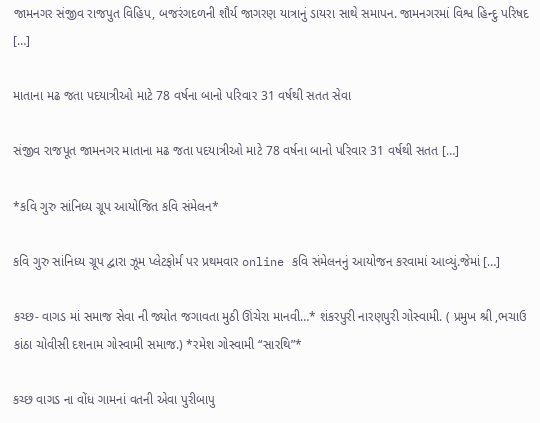જામનગર સંજીવ રાજપુત વિહિપ, બજરંગદળની શૌર્ય જાગરણ યાત્રાનું ડાયરા સાથે સમાપન. જામનગરમાં વિશ્વ હિન્દુ પરિષદ […]

માતાના મઢ જતા પદયાત્રીઓ માટે 78 વર્ષના બાનો પરિવાર 31 વર્ષથી સતત સેવા

સંજીવ રાજપૂત જામનગર માતાના મઢ જતા પદયાત્રીઓ માટે 78 વર્ષના બાનો પરિવાર 31 વર્ષથી સતત […]

*કવિ ગુરુ સાંનિધ્ય ગ્રૂપ આયોજિત કવિ સંમેલન*

કવિ ગુરુ સાંનિધ્ય ગ્રૂપ દ્વારા ઝૂમ પ્લેટફોર્મ પર પ્રથમવાર online કવિ સંમેલનનું આયોજન કરવામાં આવ્યું.જેમાં […]

કચ્છ- વાગડ માં સમાજ સેવા ની જ્યોત જગાવતા મુઠી ઊંચેરા માનવી…* શંકરપુરી નારણપુરી ગોસ્વામી. ( પ્રમુખ શ્રી ,ભચાઉ કાંઠા ચોવીસી દશનામ ગોસ્વામી સમાજ.) *રમેશ ગોસ્વામી “સારથિ”*

કચ્છ વાગડ ના વોંધ ગામનાં વતની એવા પુરીબાપુ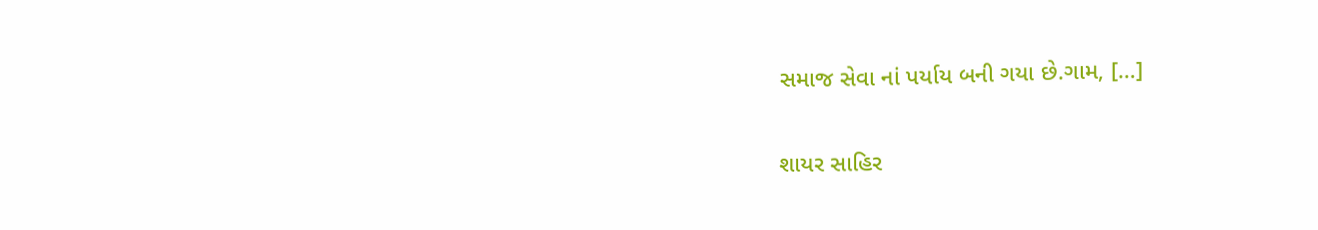સમાજ સેવા નાં પર્યાય બની ગયા છે.ગામ, […]

શાયર સાહિર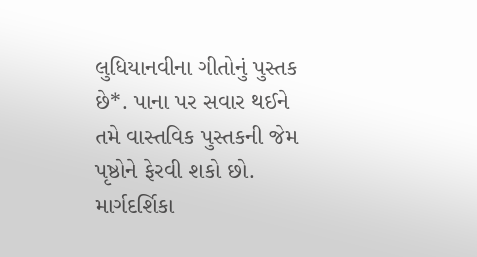લુધિયાનવીના ગીતોનું પુસ્તક છે*. પાના પર સવાર થઈને તમે વાસ્તવિક પુસ્તકની જેમ પૃષ્ઠોને ફેરવી શકો છો. માર્ગદર્શિકા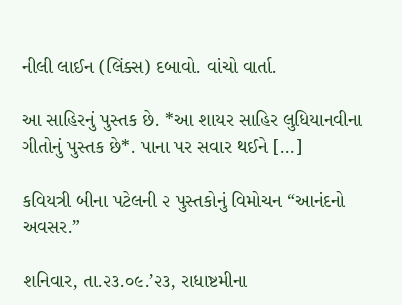નીલી લાઈન (લિંક્સ) દબાવો. વાંચો વાર્તા.

આ સાહિરનું પુસ્તક છે. *આ શાયર સાહિર લુધિયાનવીના ગીતોનું પુસ્તક છે*. પાના પર સવાર થઈને […]

કવિયત્રી બીના પટેલની ૨ પુસ્તકોનું વિમોચન “આનંદનો અવસર.”

શનિવાર, તા.૨૩.૦૯.’૨૩, રાધાષ્ટમીના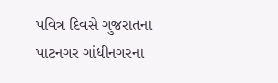પવિત્ર દિવસે ગુજરાતના પાટનગર ગાંધીનગરના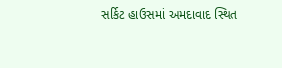સર્કિટ હાઉસમાં અમદાવાદ સ્થિત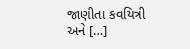જાણીતા કવયિત્રી અને […]